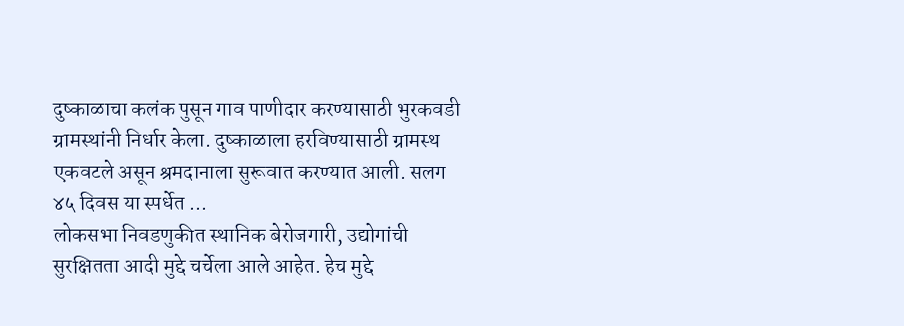दुष्काळाचा कलंक पुसून गाव पाणीदार करण्यासाठी भुरकवडी ग्रामस्थांनी निर्धार केला. दुष्काळाला हरविण्यासाठी ग्रामस्थ एकवटले असून श्रमदानाला सुरूवात करण्यात आली. सलग ४५ दिवस या स्पर्धेत ...
लोकसभा निवडणुकीत स्थानिक बेरोजगारी, उद्योगांची सुरक्षितता आदी मुद्दे चर्चेला आले आहेत. हेच मुद्दे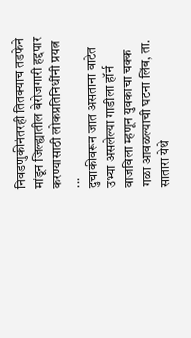निवडणुकीनंतरही तितक्याच तडफेने मांडून जिल्ह्यातील बेरोजगारी हद्दपार करण्यासाठी लोकप्रतिनिधींनी प्रयत्न ...
दुचाकीवरून जात असताना वाटेत उभ्या असलेल्या गाडीला हॉर्न वाजविला म्हणून युवकाचा चक्क गळा आवळल्याची घटना लिंब, ता. सातारा येथे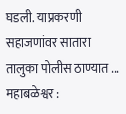घडली. याप्रकरणी सहाजणांवर सातारा तालुका पोलीस ठाण्यात ...
महाबळेश्वर :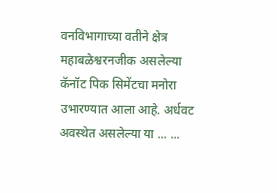वनविभागाच्या वतीने क्षेत्र महाबळेश्वरनजीक असलेल्या कॅनॉट पिक सिमेंटचा मनोरा उभारण्यात आला आहे. अर्धवट अवस्थेत असलेल्या या ... ...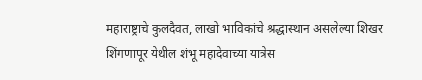महाराष्ट्राचे कुलदैवत, लाखो भाविकांचे श्रद्धास्थान असलेल्या शिखर शिंगणापूर येथील शंभू महादेवाच्या यात्रेस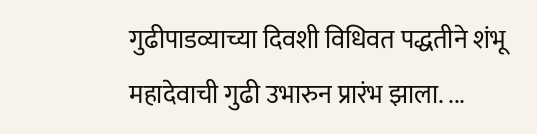गुढीपाडव्याच्या दिवशी विधिवत पद्धतीने शंभू महादेवाची गुढी उभारुन प्रारंभ झाला. ...